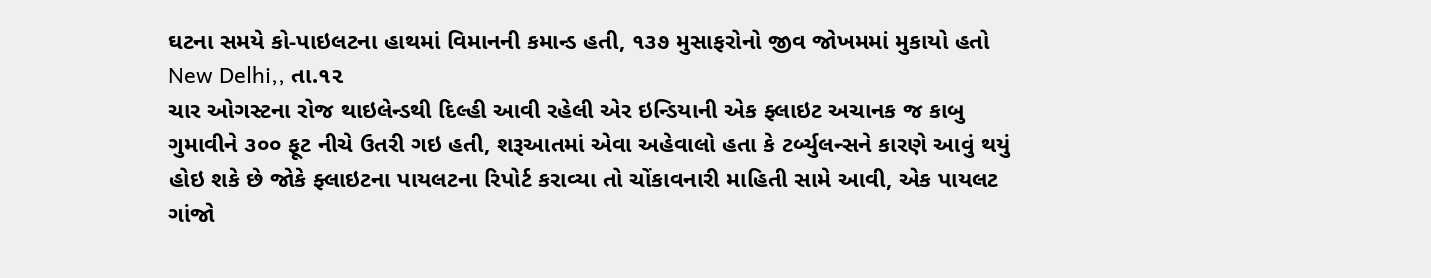ઘટના સમયે કો-પાઇલટના હાથમાં વિમાનની કમાન્ડ હતી, ૧૩૭ મુસાફરોનો જીવ જોખમમાં મુકાયો હતો
New Delhi,, તા.૧૨
ચાર ઓગસ્ટના રોજ થાઇલેન્ડથી દિલ્હી આવી રહેલી એર ઇન્ડિયાની એક ફ્લાઇટ અચાનક જ કાબુ ગુમાવીને ૩૦૦ ફૂટ નીચે ઉતરી ગઇ હતી, શરૂઆતમાં એવા અહેવાલો હતા કે ટર્બ્યુલન્સને કારણે આવું થયું હોઇ શકે છે જોકે ફ્લાઇટના પાયલટના રિપોર્ટ કરાવ્યા તો ચોંકાવનારી માહિતી સામે આવી, એક પાયલટ ગાંજો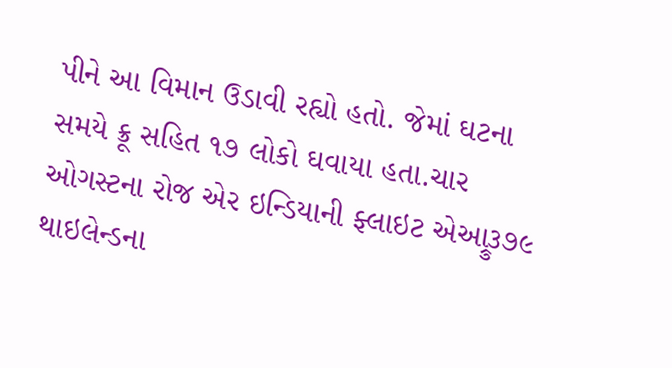પીને આ વિમાન ઉડાવી રહ્યો હતો. જેમાં ઘટના સમયે ક્રૂ સહિત ૧૭ લોકો ઘવાયા હતા.ચાર ઓગસ્ટના રોજ એર ઇન્ડિયાની ફ્લાઇટ એઆ્રુ૩૭૯ થાઇલેન્ડના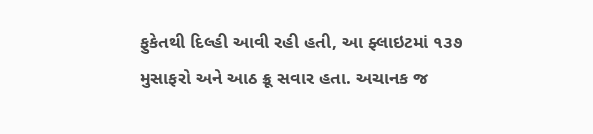ફુકેતથી દિલ્હી આવી રહી હતી, આ ફ્લાઇટમાં ૧૩૭ મુસાફરો અને આઠ ક્રૂ સવાર હતા. અચાનક જ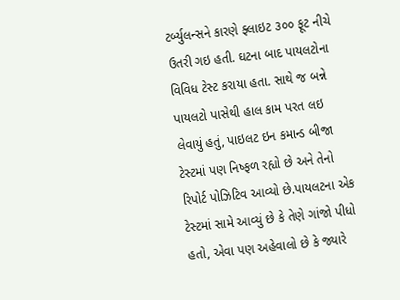ટર્બ્યુલન્સને કારણે ફ્લાઇટ ૩૦૦ ફૂટ નીચે ઉતરી ગઇ હતી. ઘટના બાદ પાયલટોના વિવિધ ટેસ્ટ કરાયા હતા. સાથે જ બન્ને પાયલટો પાસેથી હાલ કામ પરત લઇ લેવાયું હતું, પાઇલટ ઇન કમાન્ડ બીજા ટેસ્ટમાં પણ નિષ્ફળ રહ્યો છે અને તેનો રિપોર્ટ પોઝિટિવ આવ્યો છે.પાયલટના એક ટેસ્ટમાં સામે આવ્યું છે કે તેણે ગાંજો પીધો હતો, એવા પણ અહેવાલો છે કે જ્યારે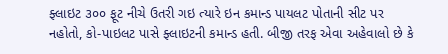ફ્લાઇટ ૩૦૦ ફૂટ નીચે ઉતરી ગઇ ત્યારે ઇન કમાન્ડ પાયલટ પોતાની સીટ પર નહોતો, કો-પાઇલટ પાસે ફ્લાઇટની કમાન્ડ હતી. બીજી તરફ એવા અહેવાલો છે કે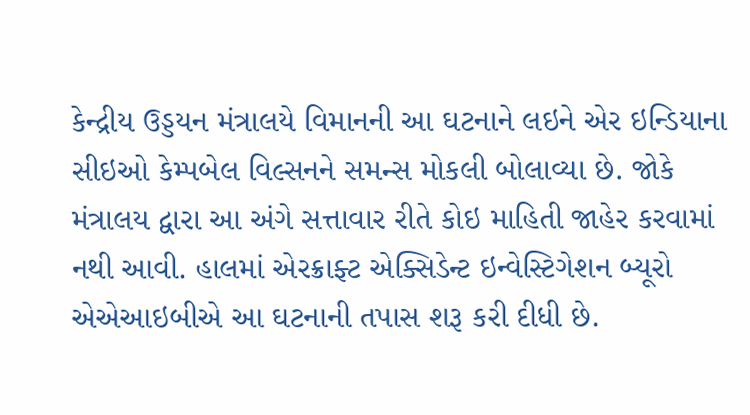કેન્દ્રીય ઉડ્ડયન મંત્રાલયે વિમાનની આ ઘટનાને લઇને એર ઇન્ડિયાના સીઇઓ કેમ્પબેલ વિલ્સનને સમન્સ મોકલી બોલાવ્યા છે. જોકે મંત્રાલય દ્વારા આ અંગે સત્તાવાર રીતે કોઇ માહિતી જાહેર કરવામાં નથી આવી. હાલમાં એરક્રાફ્ટ એક્સિડેન્ટ ઇન્વેસ્ટિગેશન બ્યૂરો એએઆઇબીએ આ ઘટનાની તપાસ શરૂ કરી દીધી છે.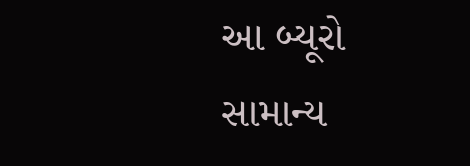આ બ્યૂરો સામાન્ય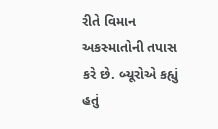રીતે વિમાન અકસ્માતોની તપાસ કરે છે. બ્યૂરોએ કહ્યું હતું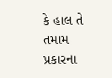કે હાલ તે તમામ પ્રકારના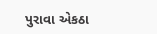પુરાવા એકઠા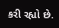કરી રહ્યો છે.